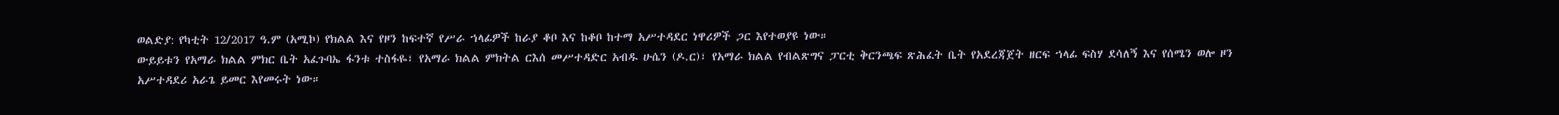ወልድያ: የካቲት 12/2017 ዓ.ም (አሚኮ) የክልል እና የዞን ከፍተኛ የሥራ ኀላፊዎች ከራያ ቆቦ እና ከቆቦ ከተማ አሥተዳደር ነዋሪዎች ጋር እየተወያዩ ነው።
ውይይቱን የአማራ ክልል ምክር ቤት አፈጉባኤ ፋንቱ ተስፋዬ፣ የአማራ ክልል ምክትል ርእሰ መሥተዳድር አብዱ ሁሴን (ዶ.ር)፣ የአማራ ክልል የብልጽግና ፓርቲ ቅርንጫፍ ጽሕፈት ቤት የአደረጃጀት ዘርፍ ኀላፊ ፍስሃ ደሳለኝ እና የሰሜን ወሎ ዞን አሥተዳደሪ አራጌ ይመር እየመሩት ነው።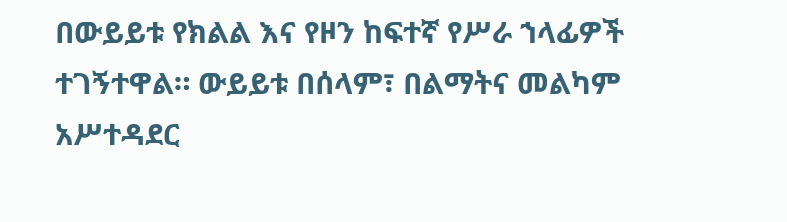በውይይቱ የክልል እና የዞን ከፍተኛ የሥራ ኀላፊዎች ተገኝተዋል። ውይይቱ በሰላም፣ በልማትና መልካም አሥተዳደር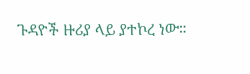ጉዳዮች ዙሪያ ላይ ያተኮረ ነው።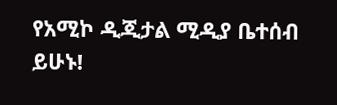የአሚኮ ዲጂታል ሚዲያ ቤተሰብ ይሁኑ!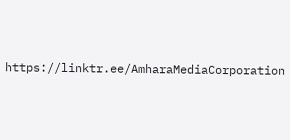https://linktr.ee/AmharaMediaCorporation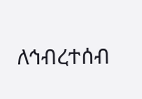ለኅብረተሰብ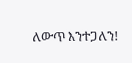ለውጥ እንተጋለን!